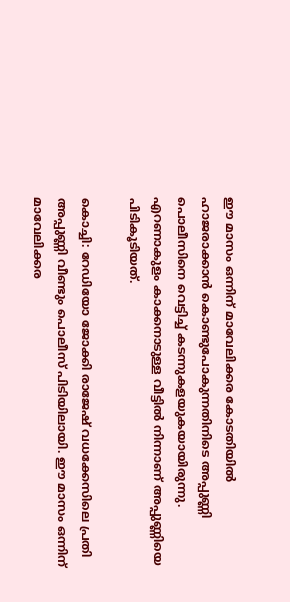ഈ മാസം ഒന്നിന് മാവേലിക്കര കോടതിയില്‍ ഹാജരാക്കാന്‍ കൊണ്ടുപോകുന്നതിനിടെ അപ്പുണ്ണി പൊലീസിനെ വെട്ടിച്ച് കടന്നുകളയുകയായിരുന്നു. എറണാകുളം കാക്കനാടുള്ള വീട്ടിൽ നിന്നാണ് അപ്പുണ്ണിയെ പിടികൂടിയത്.

കൊച്ചി: റേഡിയോ ജോക്കി രാജേഷ് വധക്കേസിലെ പ്രതി അപ്പുണ്ണി വീണ്ടും പൊലീസ് പിടിയിലായി. ഈ മാസം ഒന്നിന് മാവേലിക്കര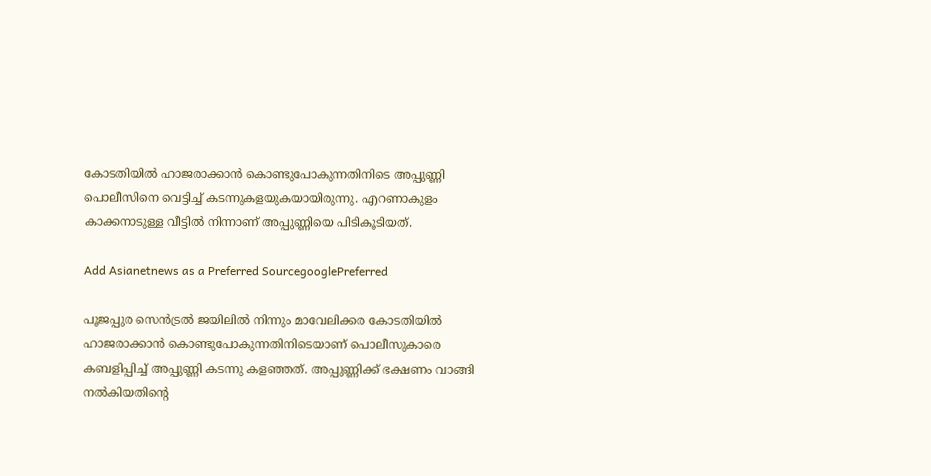കോടതിയില്‍ ഹാജരാക്കാന്‍ കൊണ്ടുപോകുന്നതിനിടെ അപ്പുണ്ണി പൊലീസിനെ വെട്ടിച്ച് കടന്നുകളയുകയായിരുന്നു. എറണാകുളം കാക്കനാടുള്ള വീട്ടിൽ നിന്നാണ് അപ്പുണ്ണിയെ പിടികൂടിയത്.

Add Asianetnews as a Preferred SourcegooglePreferred

പൂജപ്പുര സെൻട്രൽ ജയിലിൽ നിന്നും മാവേലിക്കര കോടതിയിൽ ഹാജരാക്കാൻ കൊണ്ടുപോകുന്നതിനിടെയാണ് പൊലീസുകാരെ കബളിപ്പിച്ച് അപ്പുണ്ണി കടന്നു കളഞ്ഞത്. അപ്പുണ്ണിക്ക് ഭക്ഷണം വാങ്ങി നൽകിയതിന്‍റെ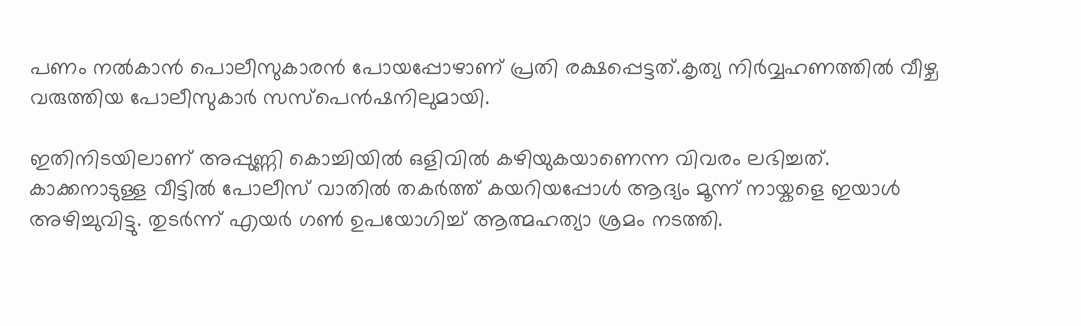പണം നൽകാൻ പൊലീസുകാരൻ പോയപ്പോഴാണ് പ്രതി രക്ഷപ്പെട്ടത്.കൃത്യ നിർവ്വഹണത്തിൽ വീഴ്ച വരുത്തിയ പോലീസുകാർ സസ്പെൻഷനിലുമായി.

ഇതിനിടയിലാണ് അപ്പുണ്ണി കൊച്ചിയിൽ ഒളിവിൽ കഴിയുകയാണെന്ന വിവരം ലഭിച്ചത്. കാക്കനാടുള്ള വീട്ടിൽ പോലീസ് വാതിൽ തകർത്ത് കയറിയപ്പോൾ ആദ്യം മൂന്ന് നായ്കളെ ഇയാൾ അഴിച്ചുവിട്ടു. തുടര്‍ന്ന് എയർ ഗൺ ഉപയോഗിച്ച് ആത്മഹത്യാ ശ്രമം നടത്തി.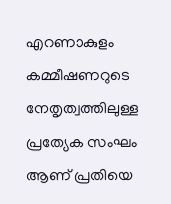എറണാകുളം കമ്മീഷണറുടെ നേതൃത്വത്തിലുള്ള പ്രത്യേക സംഘം ആണ് പ്രതിയെ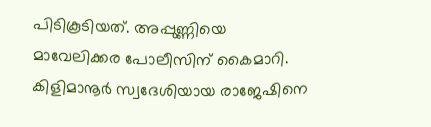പിടികൂടിയത്. അപ്പുണ്ണിയെ മാവേലിക്കര പോലീസിന് കൈമാറി. കിളിമാനൂര്‍ സ്വദേശിയായ രാജേഷിനെ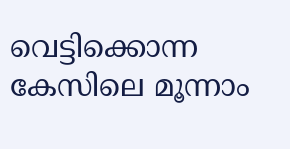വെട്ടിക്കൊന്ന കേസിലെ മൂന്നാം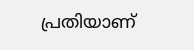പ്രതിയാണ്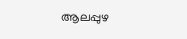ആലപ്പുഴ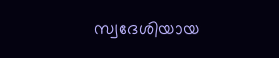സ്വദേശിയായ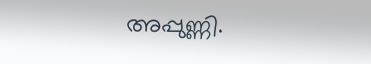അപ്പുണ്ണി.